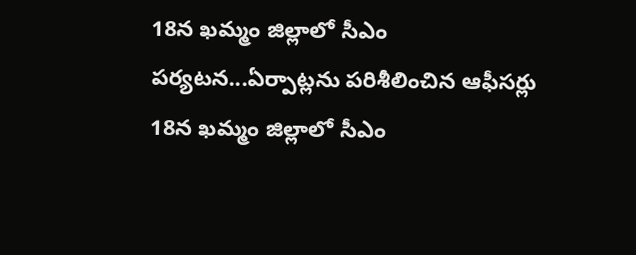18న ఖమ్మం జిల్లాలో సీఎం పర్యటన...ఏర్పాట్లను పరిశీలించిన ఆఫీసర్లు
18న ఖమ్మం జిల్లాలో సీఎం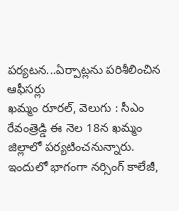పర్యటన...ఏర్పాట్లను పరిశీలించిన ఆఫీసర్లు
ఖమ్మం రూరల్, వెలుగు : సీఎం రేవంత్రెడ్డి ఈ నెల 18న ఖమ్మం జిల్లాలో పర్యటించనున్నారు. ఇందులో భాగంగా నర్సింగ్ కాలేజీ,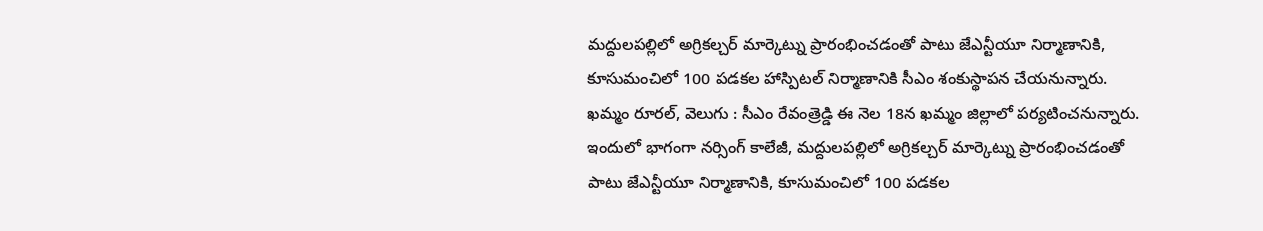మద్దులపల్లిలో అగ్రికల్చర్ మార్కెట్ను ప్రారంభించడంతో పాటు జేఎన్టీయూ నిర్మాణానికి, కూసుమంచిలో 100 పడకల హాస్పిటల్ నిర్మాణానికి సీఎం శంకుస్థాపన చేయనున్నారు.
ఖమ్మం రూరల్, వెలుగు : సీఎం రేవంత్రెడ్డి ఈ నెల 18న ఖమ్మం జిల్లాలో పర్యటించనున్నారు. ఇందులో భాగంగా నర్సింగ్ కాలేజీ, మద్దులపల్లిలో అగ్రికల్చర్ మార్కెట్ను ప్రారంభించడంతో పాటు జేఎన్టీయూ నిర్మాణానికి, కూసుమంచిలో 100 పడకల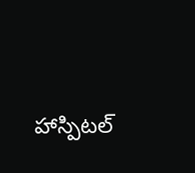హాస్పిటల్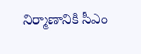నిర్మాణానికి సీఎం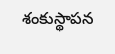శంకుస్థాపన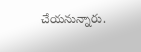చేయనున్నారు.